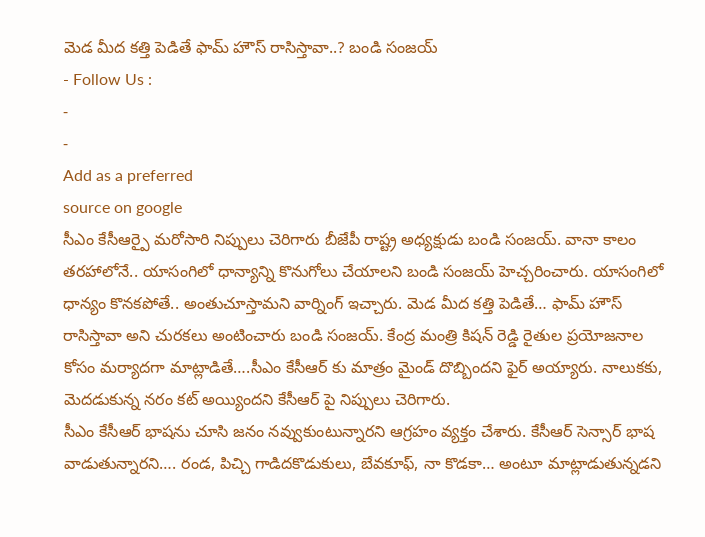మెడ మీద కత్తి పెడితే ఫామ్ హౌస్ రాసిస్తావా..? బండి సంజయ్
- Follow Us :
-
-
Add as a preferred
source on google
సీఎం కేసీఆర్పై మరోసారి నిప్పులు చెరిగారు బీజేపీ రాష్ట్ర అధ్యక్షుడు బండి సంజయ్. వానా కాలం తరహాలోనే.. యాసంగిలో ధాన్యాన్ని కొనుగోలు చేయాలని బండి సంజయ్ హెచ్చరించారు. యాసంగిలో ధాన్యం కొనకపోతే.. అంతుచూస్తామని వార్నింగ్ ఇచ్చారు. మెడ మీద కత్తి పెడితే… ఫామ్ హౌస్ రాసిస్తావా అని చురకలు అంటించారు బండి సంజయ్. కేంద్ర మంత్రి కిషన్ రెడ్డి రైతుల ప్రయోజనాల కోసం మర్యాదగా మాట్లాడితే….సీఎం కేసీఆర్ కు మాత్రం మైండ్ దొబ్బిందని ఫైర్ అయ్యారు. నాలుకకు, మెదడుకున్న నరం కట్ అయ్యిందని కేసీఆర్ పై నిప్పులు చెరిగారు.
సీఎం కేసీఆర్ భాషను చూసి జనం నవ్వుకుంటున్నారని ఆగ్రహం వ్యక్తం చేశారు. కేసీఆర్ సెన్సార్ భాష వాడుతున్నారని…. రండ, పిచ్చి గాడిదకొడుకులు, బేవకూఫ్, నా కొడకా… అంటూ మాట్లాడుతున్నడని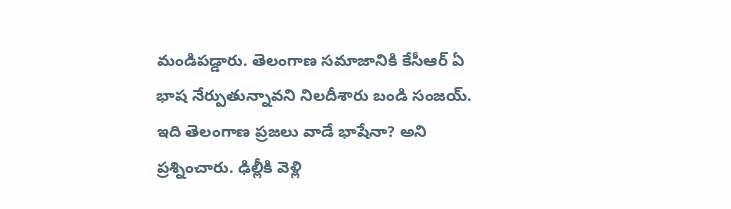మండిపడ్డారు. తెలంగాణ సమాజానికి కేసీఆర్ ఏ భాష నేర్పుతున్నావని నిలదీశారు బండి సంజయ్. ఇది తెలంగాణ ప్రజలు వాడే భాషేనా? అని ప్రశ్నించారు. ఢిల్లీకి వెళ్లి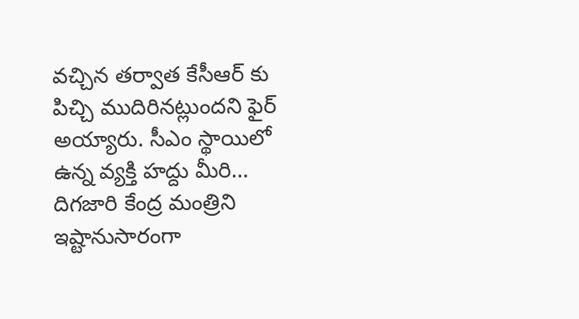వచ్చిన తర్వాత కేసీఆర్ కు పిచ్చి ముదిరినట్లుందని ఫైర్ అయ్యారు. సీఎం స్థాయిలో ఉన్న వ్యక్తి హద్దు మీరి… దిగజారి కేంద్ర మంత్రిని ఇష్టానుసారంగా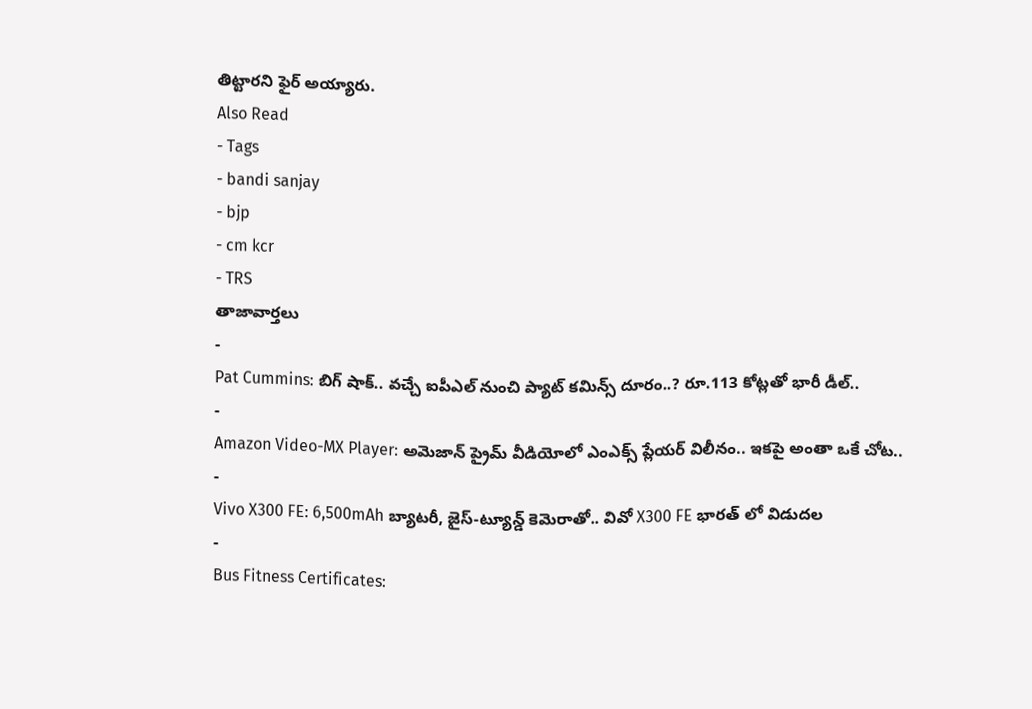తిట్టారని ఫైర్ అయ్యారు.
Also Read
- Tags
- bandi sanjay
- bjp
- cm kcr
- TRS
తాజావార్తలు
-
Pat Cummins: బిగ్ షాక్.. వచ్చే ఐపీఎల్ నుంచి ప్యాట్ కమిన్స్ దూరం..? రూ.113 కోట్లతో భారీ డీల్..
-
Amazon Video-MX Player: అమెజాన్ ప్రైమ్ వీడియోలో ఎంఎక్స్ ప్లేయర్ విలీనం.. ఇకపై అంతా ఒకే చోట..
-
Vivo X300 FE: 6,500mAh బ్యాటరీ, జైస్-ట్యూన్డ్ కెమెరాతో.. వివో X300 FE భారత్ లో విడుదల
-
Bus Fitness Certificates: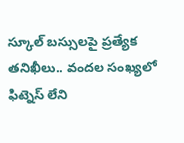స్కూల్ బస్సులపై ప్రత్యేక తనిఖీలు.. వందల సంఖ్యలో ఫిట్నెస్ లేని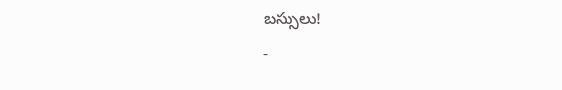బస్సులు!
-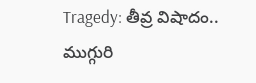Tragedy: తీవ్ర విషాదం.. ముగ్గురి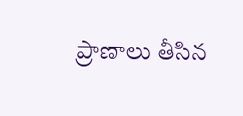ప్రాణాలు తీసిన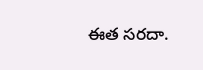ఈత సరదా.